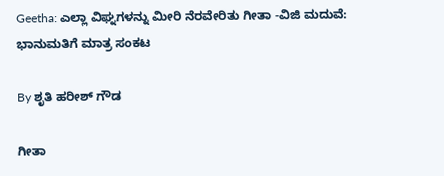Geetha: ಎಲ್ಲಾ ವಿಘ್ನಗಳನ್ನು ಮೀರಿ ನೆರವೇರಿತು ಗೀತಾ -ವಿಜಿ ಮದುವೆ: ಭಾನುಮತಿಗೆ ಮಾತ್ರ ಸಂಕಟ

By ಶೃತಿ ಹರೀಶ್ ಗೌಡ

ಗೀತಾ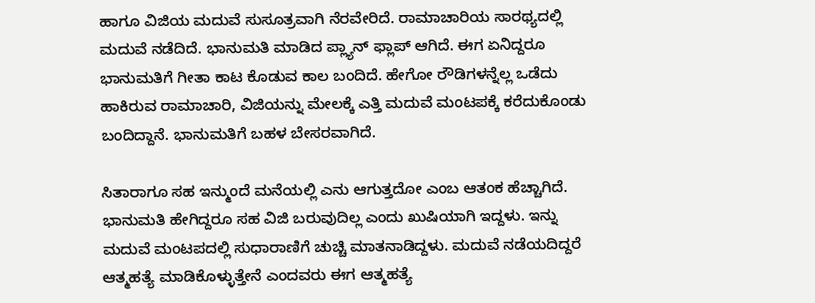ಹಾಗೂ ವಿಜಿಯ ಮದುವೆ ಸುಸೂತ್ರವಾಗಿ ನೆರವೇರಿದೆ. ರಾಮಾಚಾರಿಯ ಸಾರಥ್ಯದಲ್ಲಿ ಮದುವೆ ನಡೆದಿದೆ. ಭಾನುಮತಿ ಮಾಡಿದ ಪ್ಲ್ಯಾನ್ ಫ್ಲಾಪ್ ಆಗಿದೆ. ಈಗ ಏನಿದ್ದರೂ ಭಾನುಮತಿಗೆ ಗೀತಾ ಕಾಟ ಕೊಡುವ ಕಾಲ ಬಂದಿದೆ. ಹೇಗೋ ರೌಡಿಗಳನ್ನೆಲ್ಲ ಒಡೆದು ಹಾಕಿರುವ ರಾಮಾಚಾರಿ, ವಿಜಿಯನ್ನು ಮೇಲಕ್ಕೆ ಎತ್ತಿ ಮದುವೆ ಮಂಟಪಕ್ಕೆ ಕರೆದುಕೊಂಡು ಬಂದಿದ್ದಾನೆ. ಭಾನುಮತಿಗೆ ಬಹಳ ಬೇಸರವಾಗಿದೆ.

ಸಿತಾರಾಗೂ ಸಹ ಇನ್ಮುಂದೆ ಮನೆಯಲ್ಲಿ ಎನು ಆಗುತ್ತದೋ ಎಂಬ ಆತಂಕ ಹೆಚ್ಚಾಗಿದೆ. ಭಾನುಮತಿ ಹೇಗಿದ್ದರೂ ಸಹ ವಿಜಿ ಬರುವುದಿಲ್ಲ ಎಂದು ಖುಷಿಯಾಗಿ ಇದ್ದಳು. ಇನ್ನು ಮದುವೆ ಮಂಟಪದಲ್ಲಿ ಸುಧಾರಾಣಿಗೆ ಚುಚ್ಚಿ ಮಾತನಾಡಿದ್ದಳು. ಮದುವೆ ನಡೆಯದಿದ್ದರೆ ಆತ್ಮಹತ್ಯೆ ಮಾಡಿಕೊಳ್ಳುತ್ತೇನೆ ಎಂದವರು ಈಗ ಆತ್ಮಹತ್ಯೆ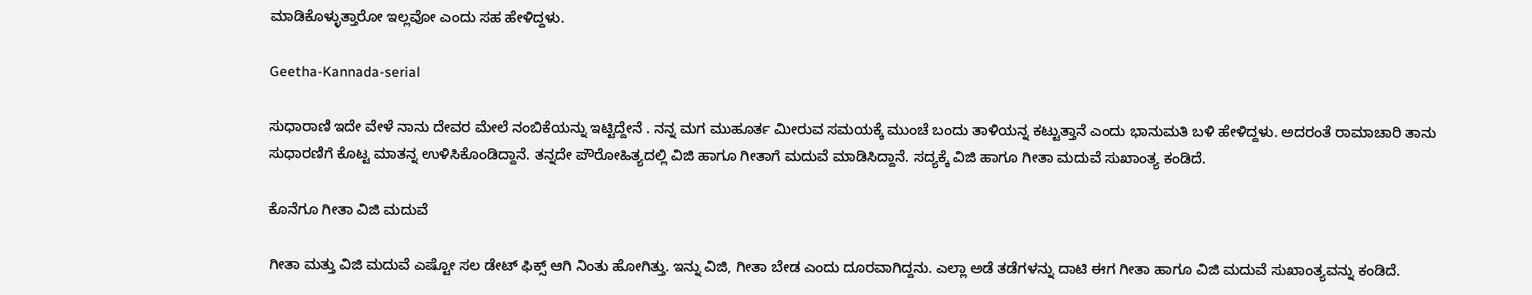ಮಾಡಿಕೊಳ್ಳುತ್ತಾರೋ‌ ಇಲ್ಲವೋ ಎಂದು‌ ಸಹ ಹೇಳಿದ್ದಳು.

Geetha-Kannada-serial

ಸುಧಾರಾಣಿ ಇದೇ ವೇಳೆ ನಾನು ದೇವರ ಮೇಲೆ ನಂಬಿಕೆಯನ್ನು ಇಟ್ಟಿದ್ದೇನೆ . ನನ್ನ ಮಗ ಮುಹೂರ್ತ ಮೀರುವ ಸಮಯಕ್ಕೆ ಮುಂಚೆ ಬಂದು ತಾಳಿಯನ್ನ ಕಟ್ಟುತ್ತಾನೆ ಎಂದು ಭಾನುಮತಿ ಬಳಿ‌ ಹೇಳಿದ್ದಳು. ಅದರಂತೆ ರಾಮಾಚಾರಿ ತಾನು ಸುಧಾರಣಿಗೆ ಕೊಟ್ಟ ಮಾತನ್ನ ಉಳಿಸಿಕೊಂಡಿದ್ದಾನೆ. ತನ್ನದೇ ಪೌರೋಹಿತ್ಯದಲ್ಲಿ ವಿಜಿ ಹಾಗೂ ಗೀತಾಗೆ ಮದುವೆ ಮಾಡಿಸಿದ್ದಾನೆ. ಸದ್ಯಕ್ಕೆ ವಿಜಿ ಹಾಗೂ ಗೀತಾ ಮದುವೆ ಸುಖಾಂತ್ಯ ಕಂಡಿದೆ.

ಕೊನೆಗೂ ಗೀತಾ ವಿಜಿ ಮದುವೆ

ಗೀತಾ ಮತ್ತು ವಿಜಿ ಮದುವೆ ಎಷ್ಟೋ ಸಲ ಡೇಟ್ ಫಿಕ್ಸ್ ಆಗಿ ನಿಂತು ಹೋಗಿತ್ತು. ಇನ್ನು ವಿಜಿ, ಗೀತಾ ಬೇಡ ಎಂದು ದೂರವಾಗಿದ್ದನು. ಎಲ್ಲಾ ಅಡೆ ತಡೆಗಳನ್ನು ದಾಟಿ ಈಗ ಗೀತಾ ಹಾಗೂ ವಿಜಿ ಮದುವೆ ಸುಖಾಂತ್ಯವನ್ನು ಕಂಡಿದೆ.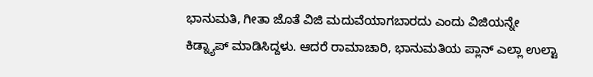ಭಾನುಮತಿ, ಗೀತಾ ಜೊತೆ ವಿಜಿ ಮದುವೆಯಾಗಬಾರದು ಎಂದು ವಿಜಿಯನ್ನೇ ಕಿಡ್ನ್ಯಾಪ್ ಮಾಡಿಸಿದ್ದಳು. ಆದರೆ ರಾಮಾಚಾರಿ, ಭಾನುಮತಿಯ ಪ್ಲಾನ್ ಎಲ್ಲಾ ಉಲ್ಟಾ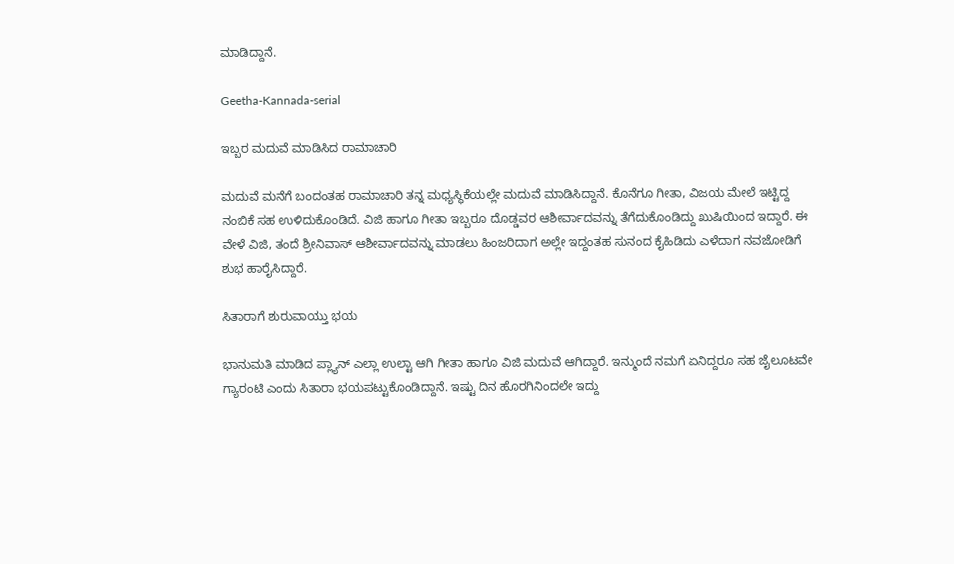ಮಾಡಿದ್ದಾನೆ.

Geetha-Kannada-serial

ಇಬ್ಬರ ಮದುವೆ ಮಾಡಿಸಿದ ರಾಮಾಚಾರಿ

ಮದುವೆ ಮನೆಗೆ ಬಂದಂತಹ ರಾಮಾಚಾರಿ ತನ್ನ ಮಧ್ಯಸ್ಥಿಕೆಯಲ್ಲೇ ಮದುವೆ ಮಾಡಿಸಿದ್ದಾನೆ. ಕೊನೆಗೂ ಗೀತಾ, ವಿಜಯ ಮೇಲೆ ಇಟ್ಟಿದ್ದ ನಂಬಿಕೆ ಸಹ ಉಳಿದುಕೊಂಡಿದೆ. ವಿಜಿ ಹಾಗೂ ಗೀತಾ ಇಬ್ಬರೂ ದೊಡ್ಡವರ ಆಶೀರ್ವಾದವನ್ನು ತೆಗೆದುಕೊಂಡಿದ್ದು ಖುಷಿಯಿಂದ ಇದ್ದಾರೆ. ಈ ವೇಳೆ ವಿಜಿ, ತಂದೆ ಶ್ರೀನಿವಾಸ್ ಆಶೀರ್ವಾದವನ್ನು ಮಾಡಲು ಹಿಂಜರಿದಾಗ ಅಲ್ಲೇ ಇದ್ದಂತಹ ಸುನಂದ ಕೈಹಿಡಿದು ಎಳೆದಾಗ ನವಜೋಡಿಗೆ ಶುಭ ಹಾರೈಸಿದ್ದಾರೆ.

ಸಿತಾರಾಗೆ ಶುರುವಾಯ್ತು ಭಯ

ಭಾನುಮತಿ ಮಾಡಿದ ಪ್ಲ್ಯಾನ್ ಎಲ್ಲಾ ಉಲ್ಟಾ ಆಗಿ ಗೀತಾ ಹಾಗೂ ವಿಜಿ ಮದುವೆ ಆಗಿದ್ದಾರೆ. ಇನ್ಮುಂದೆ ನಮಗೆ ಏನಿದ್ದರೂ ಸಹ ಜೈಲೂಟವೇ ಗ್ಯಾರಂಟಿ ಎಂದು ಸಿತಾರಾ ಭಯಪಟ್ಟುಕೊಂಡಿದ್ದಾನೆ. ಇಷ್ಟು ದಿನ ಹೊರಗಿನಿಂದಲೇ ಇದ್ದು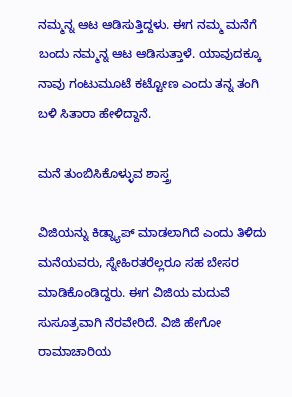ನಮ್ಮನ್ನ ಆಟ ಆಡಿಸುತ್ತಿದ್ದಳು. ಈಗ ನಮ್ಮ ಮನೆಗೆ ಬಂದು ನಮ್ಮನ್ನ ಆಟ ಆಡಿಸುತ್ತಾಳೆ. ಯಾವುದಕ್ಕೂ ನಾವು ಗಂಟುಮೂಟೆ ಕಟ್ಟೋಣ ಎಂದು ತನ್ನ ತಂಗಿ ಬಳಿ ಸಿತಾರಾ ಹೇಳಿದ್ದಾನೆ.

ಮನೆ ತುಂಬಿಸಿಕೊಳ್ಳುವ ಶಾಸ್ತ್ರ

ವಿಜಿಯನ್ನು ಕಿಡ್ನ್ಯಾಪ್ ಮಾಡಲಾಗಿದೆ ಎಂದು ತಿಳಿದು ಮನೆಯವರು, ಸ್ನೇಹಿರತರೆಲ್ಲರೂ ಸಹ ಬೇಸರ ಮಾಡಿಕೊಂಡಿದ್ದರು. ಈಗ ವಿಜಿಯ ಮದುವೆ ಸುಸೂತ್ರವಾಗಿ ನೆರವೇರಿದೆ. ವಿಜಿ ಹೇಗೋ ರಾಮಾಚಾರಿಯ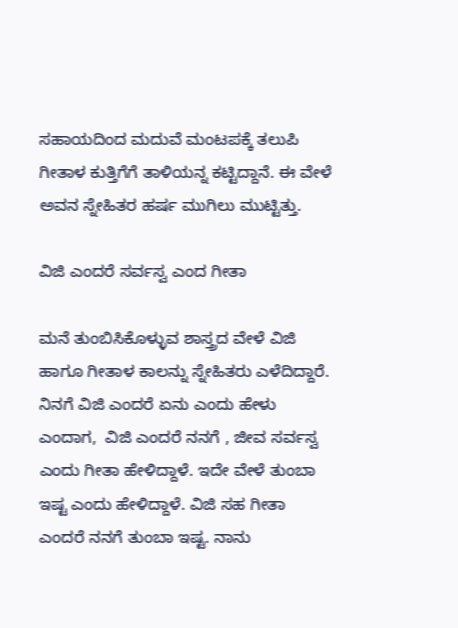ಸಹಾಯದಿಂದ ಮದುವೆ ಮಂಟಪಕ್ಕೆ ತಲುಪಿ ಗೀತಾಳ ಕುತ್ತಿಗೆಗೆ ತಾಳಿಯನ್ನ ಕಟ್ಟಿದ್ದಾನೆ. ಈ ವೇಳೆ ಅವನ ಸ್ನೇಹಿತರ ಹರ್ಷ ಮುಗಿಲು ಮುಟ್ಟಿತ್ತು.

ವಿಜಿ ಎಂದರೆ ಸರ್ವಸ್ವ ಎಂದ ಗೀತಾ

ಮನೆ ತುಂಬಿಸಿಕೊಳ್ಳುವ ಶಾಸ್ತ್ರದ ವೇಳೆ ವಿಜಿ ಹಾಗೂ ಗೀತಾಳ ಕಾಲನ್ನು ಸ್ನೇಹಿತರು ಎಳೆದಿದ್ದಾರೆ. ನಿನಗೆ ವಿಜಿ ಎಂದರೆ ಏನು ಎಂದು ಹೇಳು ಎಂದಾಗ,  ವಿಜಿ ಎಂದರೆ ನನಗೆ , ಜೀವ ಸರ್ವಸ್ವ ಎಂದು ಗೀತಾ ಹೇಳಿದ್ದಾಳೆ. ಇದೇ ವೇಳೆ ತುಂಬಾ ಇಷ್ಟ ಎಂದು ಹೇಳಿದ್ದಾಳೆ. ವಿಜಿ ಸಹ ಗೀತಾ ಎಂದರೆ ನನಗೆ ತುಂಬಾ ಇಷ್ಟ. ನಾನು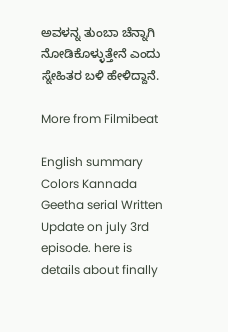ಅವಳನ್ನ ತುಂಬಾ ಚೆನ್ನಾಗಿ ನೋಡಿಕೊಳ್ಳುತ್ತೇನೆ ಎಂದು ಸ್ನೇಹಿತರ ಬಳಿ ಹೇಳಿದ್ದಾನೆ.

More from Filmibeat

English summary
Colors Kannada Geetha serial Written Update on july 3rd episode. here is details about finally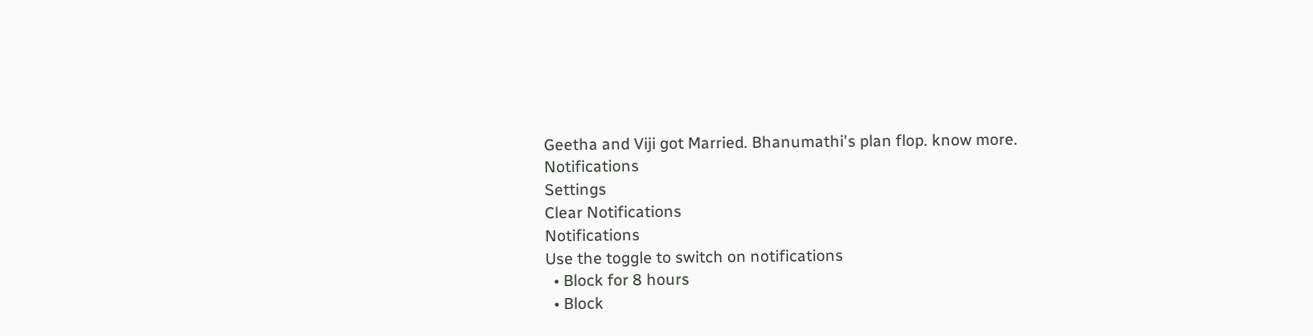Geetha and Viji got Married. Bhanumathi's plan flop. know more.
Notifications
Settings
Clear Notifications
Notifications
Use the toggle to switch on notifications
  • Block for 8 hours
  • Block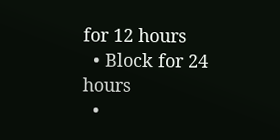for 12 hours
  • Block for 24 hours
  •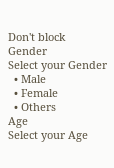Don't block
Gender
Select your Gender
  • Male
  • Female
  • Others
Age
Select your Age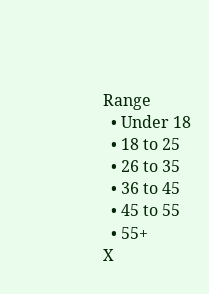Range
  • Under 18
  • 18 to 25
  • 26 to 35
  • 36 to 45
  • 45 to 55
  • 55+
X